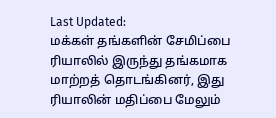Last Updated:
மக்கள் தங்களின் சேமிப்பை ரியாலில் இருந்து தங்கமாக மாற்றத் தொடங்கினர், இது ரியாலின் மதிப்பை மேலும்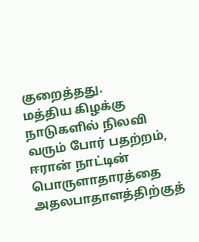குறைத்தது.
மத்திய கிழக்கு நாடுகளில் நிலவி வரும் போர் பதற்றம், ஈரான் நாட்டின் பொருளாதாரத்தை அதலபாதாளத்திற்குத்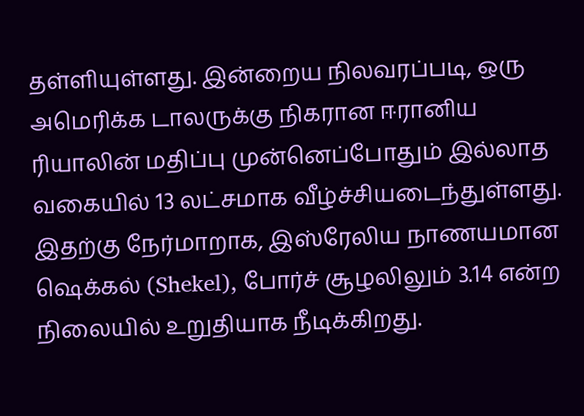தள்ளியுள்ளது. இன்றைய நிலவரப்படி, ஒரு அமெரிக்க டாலருக்கு நிகரான ஈரானிய ரியாலின் மதிப்பு முன்னெப்போதும் இல்லாத வகையில் 13 லட்சமாக வீழ்ச்சியடைந்துள்ளது.
இதற்கு நேர்மாறாக, இஸ்ரேலிய நாணயமான ஷெக்கல் (Shekel), போர்ச் சூழலிலும் 3.14 என்ற நிலையில் உறுதியாக நீடிக்கிறது.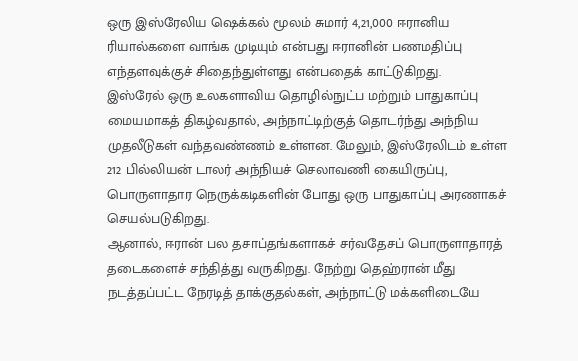ஒரு இஸ்ரேலிய ஷெக்கல் மூலம் சுமார் 4,21,000 ஈரானிய ரியால்களை வாங்க முடியும் என்பது ஈரானின் பணமதிப்பு எந்தளவுக்குச் சிதைந்துள்ளது என்பதைக் காட்டுகிறது.
இஸ்ரேல் ஒரு உலகளாவிய தொழில்நுட்ப மற்றும் பாதுகாப்பு மையமாகத் திகழ்வதால், அந்நாட்டிற்குத் தொடர்ந்து அந்நிய முதலீடுகள் வந்தவண்ணம் உள்ளன. மேலும், இஸ்ரேலிடம் உள்ள 212 பில்லியன் டாலர் அந்நியச் செலாவணி கையிருப்பு, பொருளாதார நெருக்கடிகளின் போது ஒரு பாதுகாப்பு அரணாகச் செயல்படுகிறது.
ஆனால், ஈரான் பல தசாப்தங்களாகச் சர்வதேசப் பொருளாதாரத் தடைகளைச் சந்தித்து வருகிறது. நேற்று தெஹ்ரான் மீது நடத்தப்பட்ட நேரடித் தாக்குதல்கள், அந்நாட்டு மக்களிடையே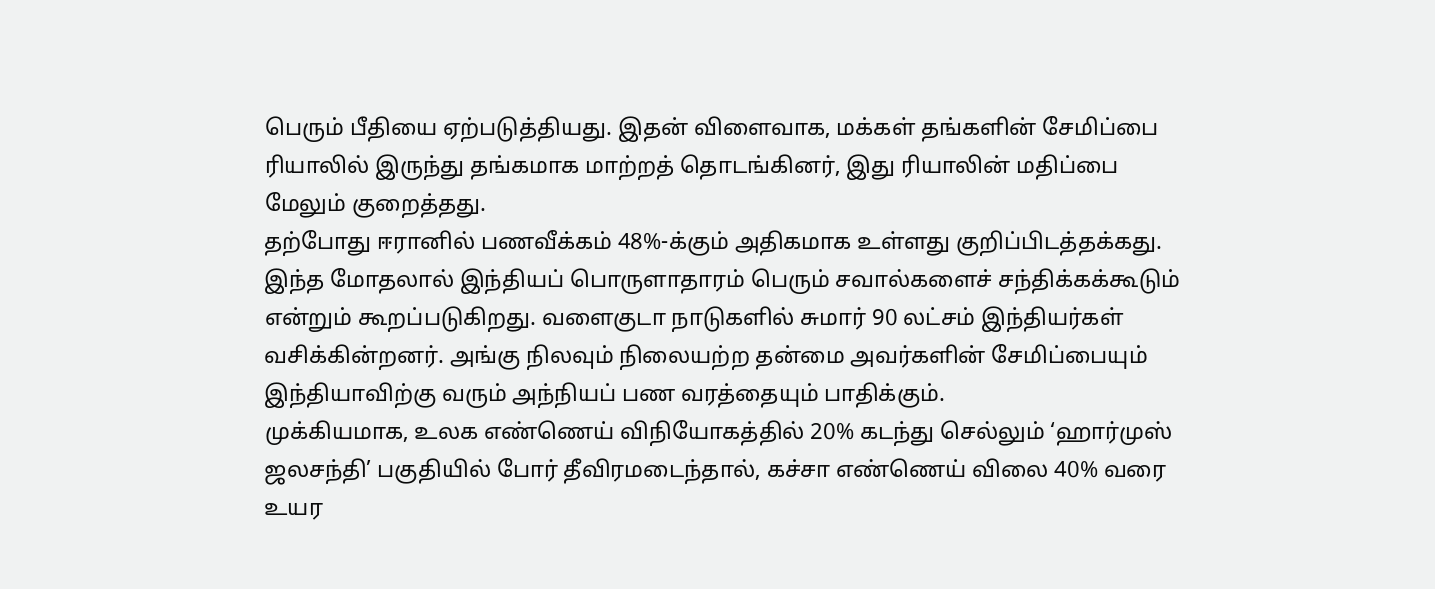பெரும் பீதியை ஏற்படுத்தியது. இதன் விளைவாக, மக்கள் தங்களின் சேமிப்பை ரியாலில் இருந்து தங்கமாக மாற்றத் தொடங்கினர், இது ரியாலின் மதிப்பை மேலும் குறைத்தது.
தற்போது ஈரானில் பணவீக்கம் 48%-க்கும் அதிகமாக உள்ளது குறிப்பிடத்தக்கது. இந்த மோதலால் இந்தியப் பொருளாதாரம் பெரும் சவால்களைச் சந்திக்கக்கூடும் என்றும் கூறப்படுகிறது. வளைகுடா நாடுகளில் சுமார் 90 லட்சம் இந்தியர்கள் வசிக்கின்றனர். அங்கு நிலவும் நிலையற்ற தன்மை அவர்களின் சேமிப்பையும் இந்தியாவிற்கு வரும் அந்நியப் பண வரத்தையும் பாதிக்கும்.
முக்கியமாக, உலக எண்ணெய் விநியோகத்தில் 20% கடந்து செல்லும் ‘ஹார்முஸ் ஜலசந்தி’ பகுதியில் போர் தீவிரமடைந்தால், கச்சா எண்ணெய் விலை 40% வரை உயர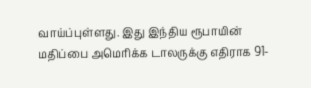வாய்ப்புள்ளது. இது இந்திய ரூபாயின் மதிப்பை அமெரிக்க டாலருக்கு எதிராக 91-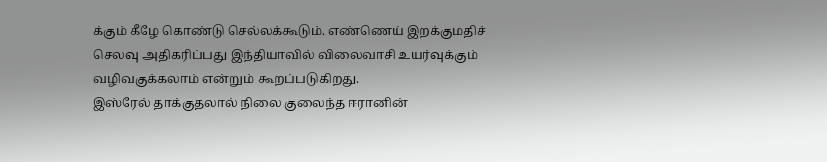க்கும் கீழே கொண்டு செல்லக்கூடும். எண்ணெய் இறக்குமதிச் செலவு அதிகரிப்பது இந்தியாவில் விலைவாசி உயர்வுக்கும் வழிவகுக்கலாம் என்றும் கூறப்படுகிறது.
இஸ்ரேல் தாக்குதலால் நிலை குலைந்த ஈரானின்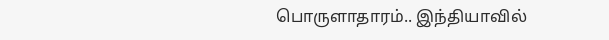பொருளாதாரம்.. இந்தியாவில்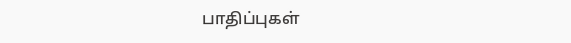பாதிப்புகள்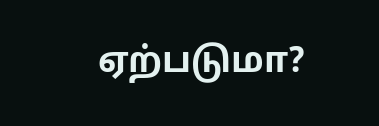ஏற்படுமா?